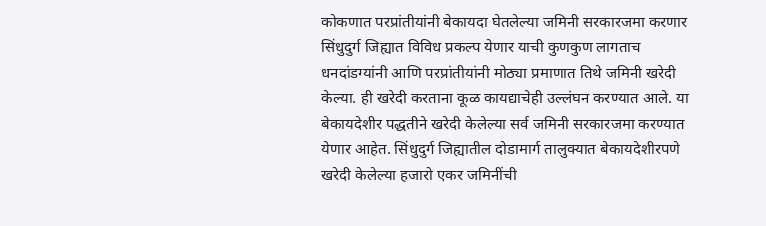कोकणात परप्रांतीयांनी बेकायदा घेतलेल्या जमिनी सरकारजमा करणार
सिंधुदुर्ग जिह्यात विविध प्रकल्प येणार याची कुणकुण लागताच धनदांडग्यांनी आणि परप्रांतीयांनी मोठ्या प्रमाणात तिथे जमिनी खरेदी केल्या. ही खरेदी करताना कूळ कायद्याचेही उल्लंघन करण्यात आले. या बेकायदेशीर पद्धतीने खरेदी केलेल्या सर्व जमिनी सरकारजमा करण्यात येणार आहेत. सिंधुदुर्ग जिह्यातील दोडामार्ग तालुक्यात बेकायदेशीरपणे खरेदी केलेल्या हजारो एकर जमिनींची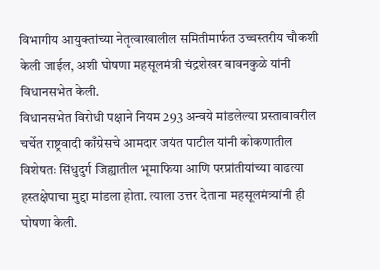विभागीय आयुक्तांच्या नेतृत्वाखालील समितीमार्फत उच्चस्तरीय चौकशी केली जाईल, अशी घोषणा महसूलमंत्री चंद्रशेखर बावनकुळे यांनी विधानसभेत केली.
विधानसभेत विरोधी पक्षाने नियम 293 अन्वये मांडलेल्या प्रस्तावावरील चर्चेत राष्ट्रवादी काँग्रेसचे आमदार जयंत पाटील यांनी कोकणातील विशेषतः सिंधुदुर्ग जिह्यातील भूमाफिया आणि परप्रांतीयांच्या वाढत्या हस्तक्षेपाचा मुद्दा मांडला होता. त्याला उत्तर देताना महसूलमंत्र्यांनी ही घोषणा केली.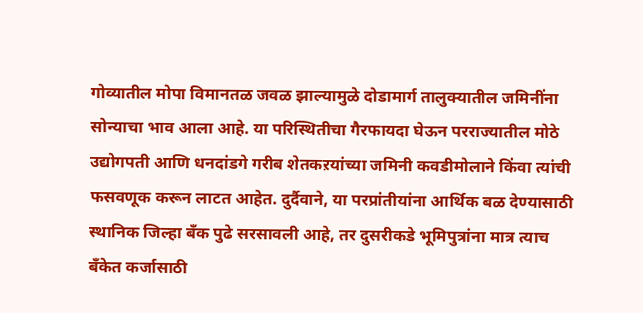गोव्यातील मोपा विमानतळ जवळ झाल्यामुळे दोडामार्ग तालुक्यातील जमिनींना सोन्याचा भाव आला आहे. या परिस्थितीचा गैरफायदा घेऊन परराज्यातील मोठे उद्योगपती आणि धनदांडगे गरीब शेतकऱयांच्या जमिनी कवडीमोलाने किंवा त्यांची फसवणूक करून लाटत आहेत. दुर्दैवाने, या परप्रांतीयांना आर्थिक बळ देण्यासाठी स्थानिक जिल्हा बँक पुढे सरसावली आहे, तर दुसरीकडे भूमिपुत्रांना मात्र त्याच बँकेत कर्जासाठी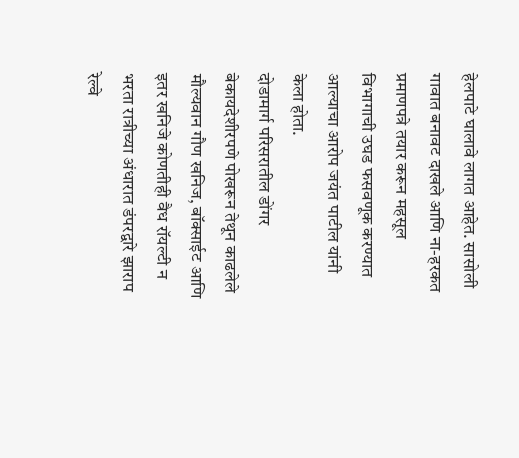हेलपाटे घालावे लागत आहेत. सासोली गावात बनावट दाखले आणि ना-हरकत प्रमाणपत्रे तयार करून महसूल विभागाची उघड फसवणूक करण्यात आल्याचा आरोप जयंत पाटील यांनी केला होता.
दोडामार्ग परिसरातील डोंगर बेकायदेशीरपणे पोखरून तेथून काढलेले मौल्यवान गौण खनिज, बॉक्साईट आणि इतर खनिजे कोणतीही वैध रॉयल्टी न भरता रात्रीच्या अंधारात डंपरद्वारे झाराप रेल्वे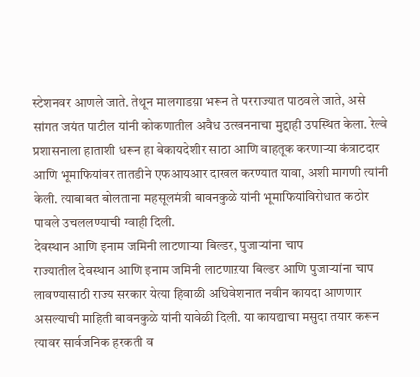स्टेशनवर आणले जाते. तेथून मालगाडय़ा भरून ते परराज्यात पाठवले जाते, असे सांगत जयंत पाटील यांनी कोकणातील अवैध उत्खननाचा मुद्दाही उपस्थित केला. रेल्वे प्रशासनाला हाताशी धरून हा बेकायदेशीर साठा आणि वाहतूक करणाऱ्या कंत्राटदार आणि भूमाफियांवर तातडीने एफआयआर दाखल करण्यात यावा, अशी मागणी त्यांनी केली. त्याबाबत बोलताना महसूलमंत्री बावनकुळे यांनी भूमाफियांविरोधात कठोर पावले उचललण्याची ग्वाही दिली.
देवस्थान आणि इनाम जमिनी लाटणाऱ्या बिल्डर, पुजाऱ्यांना चाप
राज्यातील देवस्थान आणि इनाम जमिनी लाटणाऱया बिल्डर आणि पुजाऱ्यांना चाप लावण्यासाठी राज्य सरकार येत्या हिवाळी अधिवेशनात नवीन कायदा आणणार असल्याची माहिती बावनकुळे यांनी यावेळी दिली. या कायद्याचा मसुदा तयार करून त्यावर सार्वजनिक हरकती व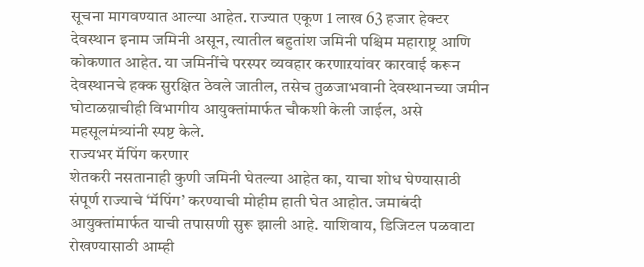सूचना मागवण्यात आल्या आहेत. राज्यात एकूण 1 लाख 63 हजार हेक्टर देवस्थान इनाम जमिनी असून, त्यातील बहुतांश जमिनी पश्चिम महाराष्ट्र आणि कोकणात आहेत. या जमिनींचे परस्पर व्यवहार करणाऱयांवर कारवाई करून देवस्थानचे हक्क सुरक्षित ठेवले जातील, तसेच तुळजाभवानी देवस्थानच्या जमीन घोटाळय़ाचीही विभागीय आयुक्तांमार्फत चौकशी केली जाईल, असे महसूलमंत्र्यांनी स्पष्ट केले.
राज्यभर मॅपिंग करणार
शेतकरी नसतानाही कुणी जमिनी घेतल्या आहेत का, याचा शोध घेण्यासाठी संपूर्ण राज्याचे ‘मॅपिंग’ करण्याची मोहीम हाती घेत आहोत. जमाबंदी आयुक्तांमार्फत याची तपासणी सुरू झाली आहे. याशिवाय, डिजिटल पळवाटा रोखण्यासाठी आम्ही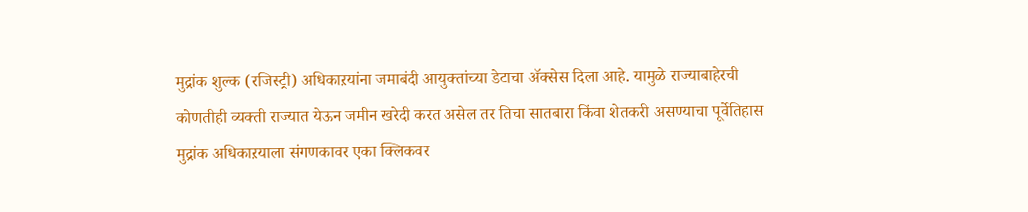मुद्रांक शुल्क (रजिस्ट्री) अधिकाऱयांना जमाबंदी आयुक्तांच्या डेटाचा ॲक्सेस दिला आहे. यामुळे राज्याबाहेरची कोणतीही व्यक्ती राज्यात येऊन जमीन खरेदी करत असेल तर तिचा सातबारा किंवा शेतकरी असण्याचा पूर्वेतिहास मुद्रांक अधिकाऱयाला संगणकावर एका क्लिकवर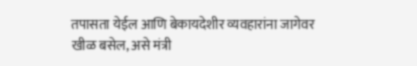तपासता येईल आणि बेकायदेशीर व्यवहारांना जागेवर खीळ बसेल, असे मंत्री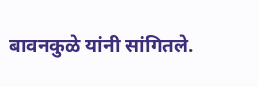बावनकुळे यांनी सांगितले.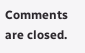Comments are closed.